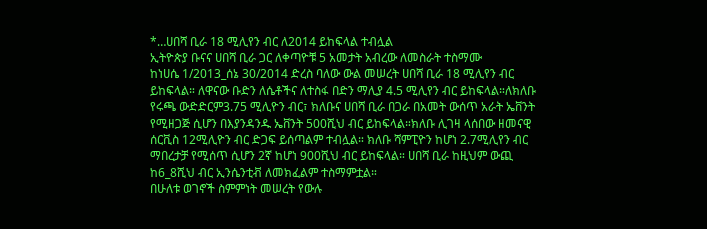*…ሀበሻ ቢራ 18 ሚሊየን ብር ለ2014 ይከፍላል ተብሏል
ኢትዮጵያ ቡናና ሀበሻ ቢራ ጋር ለቀጣዮቹ 5 አመታት አብረው ለመስራት ተስማሙ
ከነሀሴ 1/2013_ሰኔ 30/2014 ድረስ ባለው ውል መሠረት ሀበሻ ቢራ 18 ሚሊየን ብር ይከፍላል። ለዋናው ቡድን ለሴቶችና ለተስፋ በድን ማሊያ 4.5 ሚሊየን ብር ይከፍላል።ለክለቡ የሩጫ ውድድርም3.75 ሚሊዮን ብር፣ ክለቡና ሀበሻ ቢራ በጋራ በአመት ውሰጥ አራት ኤቨንት የሚዘጋጅ ሲሆን በእያንዳንዱ ኤቨንት 500ሺህ ብር ይከፍላል።ክለቡ ሊገዛ ላሰበው ዘመናዊ ሰርቪስ 12ሚሊዮን ብር ድጋፍ ይሰጣልም ተብሏል። ክለቡ ሻምፒዮን ከሆነ 2.7ሚሊየን ብር ማበረታቻ የሚሰጥ ሲሆን 2ኛ ከሆነ 900ሺህ ብር ይከፍላል። ሀበሻ ቢራ ከዚህም ውጪ ከ6_8ሺህ ብር ኢንሴንቲቭ ለመክፈልም ተስማምቷል።
በሁለቱ ወገኖች ስምምነት መሠረት የውሉ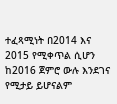ተፈጻሚነት በ2014 እና 2015 የሚቀጥል ሲሆን ከ2016 ጀምሮ ውሉ እንደገና የሚታይ ይሆናልም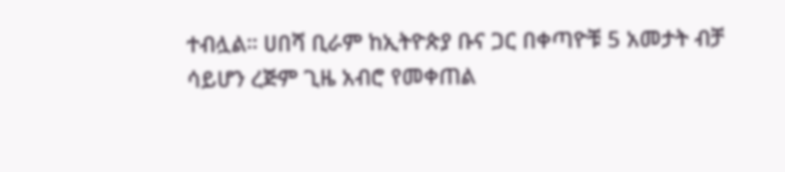ተብሏል። ሀበሻ ቢራም ከኢትዮጵያ ቡና ጋር በቀጣዮቹ 5 አመታት ብቻ ሳይሆን ረጅም ጊዜ አብሮ የመቀጠል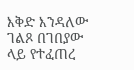እቅድ እንዳለው ገልጾ በገበያው ላይ የተፈጠረ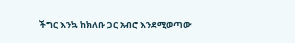ችግር እንኳ ከክለቡ ጋር አብሮ እንደሚወጣው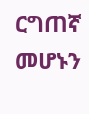ርግጠኛ መሆኑን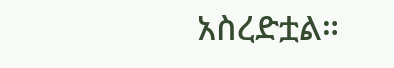አስረድቷል።